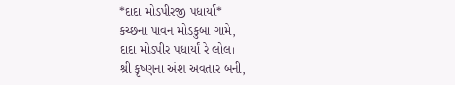*દાદા મોડપીરજી પધાર્યા*
કચ્છના પાવન મોડકુબા ગામે,
દાદા મોડપીર પધાર્યાં રે લોલ।
શ્રી કૃષ્ણના અંશ અવતાર બની,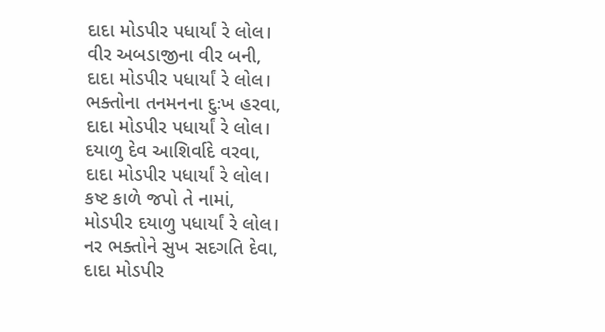દાદા મોડપીર પધાર્યાં રે લોલ।
વીર અબડાજીના વીર બની,
દાદા મોડપીર પધાર્યાં રે લોલ।
ભક્તોના તનમનના દુઃખ હરવા,
દાદા મોડપીર પધાર્યાં રે લોલ।
દયાળુ દેવ આશિર્વાદે વરવા,
દાદા મોડપીર પધાર્યાં રે લોલ।
કષ્ટ કાળે જપો તે નામાં,
મોડપીર દયાળુ પધાર્યાં રે લોલ।
નર ભક્તોને સુખ સદગતિ દેવા,
દાદા મોડપીર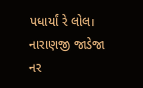પધાર્યાં રે લોલ।
નારાણજી જાડેજા
નર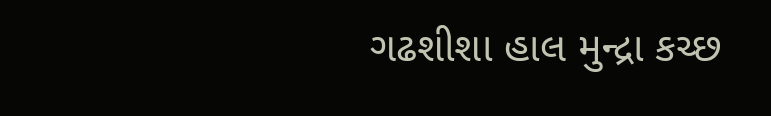ગઢશીશા હાલ મુન્દ્રા કચ્છ